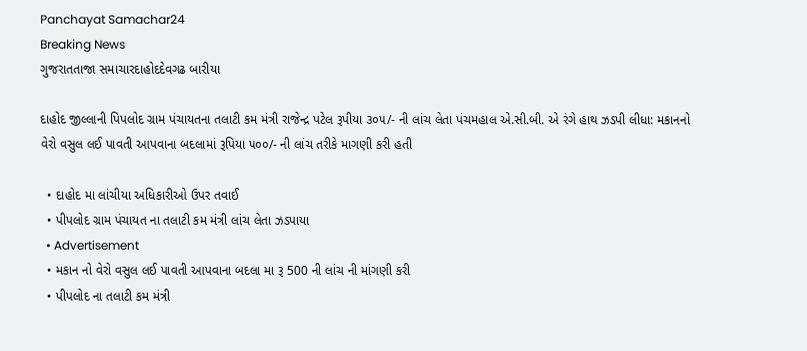Panchayat Samachar24
Breaking News
ગુજરાતતાજા સમાચારદાહોદદેવગઢ બારીયા

દાહોદ જીલ્લાની પિપલોદ ગ્રામ પંચાયતના તલાટી કમ મંત્રી રાજેન્દ્ર પટેલ રૂપીયા ૩૦૫/- ની લાંચ લેતા પંચમહાલ એ.સી.બી. એ રંગે હાથ ઝડપી લીધા: મકાનનો વેરો વસુલ લઈ પાવતી આપવાના બદલામાં રૂપિયા ૫૦૦/- ની લાંચ તરીકે માગણી કરી હતી

  • દાહોદ મા લાંચીયા અધિકારીઓ ઉપર તવાઈ
  • પીપલોદ ગ્રામ પંચાયત ના તલાટી કમ મંત્રી લાંચ લેતા ઝડપાયા
  • Advertisement
  • મકાન નો વેરો વસુલ લઈ પાવતી આપવાના બદલા મા રૂ 500 ની લાંચ ની માંગણી કરી
  • પીપલોદ ના તલાટી કમ મંત્રી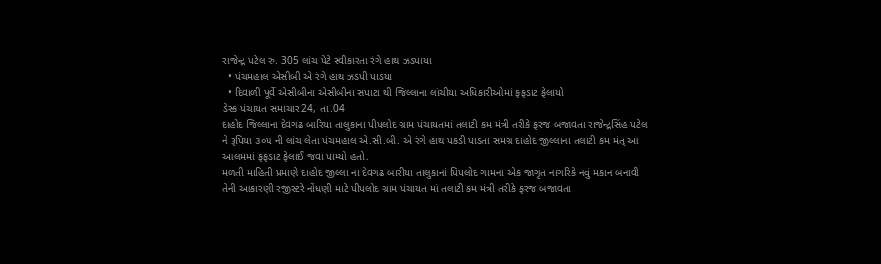રાજેન્દ્ર પટેલ રુ. 305 લાંચ પેટે સ્વીકારતા રંગે હાથ ઝડપાયા
  • પંચમહાલ એસીબી એ રંગે હાથ ઝડપી પાડયા
  • દિવાળી પૂર્વે એસીબીના એસીબીના સપાટા થી જિલ્લાના લાંચીયા અધિકારીઓમાં ફફડાટ ફેલાયો
ડેસ્ક પંચાયત સમાચાર24, તા.04
દાહોદ જિલ્લાના દેવગઢ બારિયા તાલુકાના પીપલોદ ગ્રામ પંચાયતમાં તલાટી કમ મંત્રી તરીકે ફરજ બજાવતા રાજેન્દ્રસિંહ પટેલ ને રૂપિયા ૩૦૫ ની લાંચ લેતા પંચમહાલ એ.સી.બી. એ રંગે હાથ પકડી પાડતા સમગ્ર દાહોદ જીલ્લાના તલાટી કમ મંત્ આ આલમમાં ફફડાટ ફેલાઈ જવા પામ્યો હતો.
મળતી માહિતી પ્રમાણે દાહોદ જીલ્લા ના દેવગઢ બારીયા તાલુકાનાં પિપલોદ ગામના એક જાગૃત નાગરિકે નવું મકાન બનાવી તેની આકારણી રજીસ્ટરે નોંધણી માટે પીપલોદ ગ્રામ પંચાયત માં તલાટી કમ મંત્રી તરીકે ફરજ બજાવતા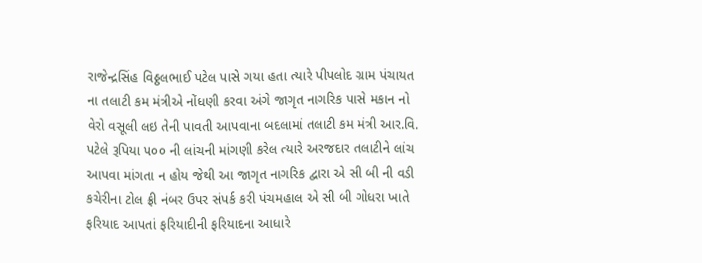રાજેન્દ્રસિંહ વિઠ્ઠલભાઈ પટેલ પાસે ગયા હતા ત્યારે પીપલોદ ગ્રામ પંચાયત ના તલાટી કમ મંત્રીએ નોંધણી કરવા અંગે જાગૃત નાગરિક પાસે મકાન નો વેરો વસૂલી લઇ તેની પાવતી આપવાના બદલામાં તલાટી કમ મંત્રી આર.વિ. પટેલે રૂપિયા ૫૦૦ ની લાંચની માંગણી કરેલ ત્યારે અરજદાર તલાટીને લાંચ આપવા માંગતા ન હોય જેથી આ જાગૃત નાગરિક દ્વારા એ સી બી ની વડી કચેરીના ટોલ ફ્રી નંબર ઉપર સંપર્ક કરી પંચમહાલ એ સી બી ગોધરા ખાતે ફરિયાદ આપતાં ફરિયાદીની ફરિયાદના આધારે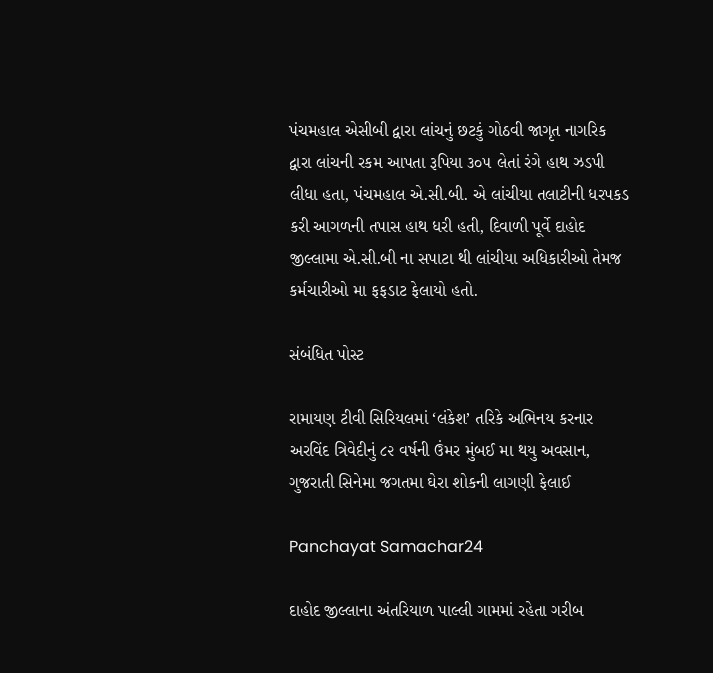પંચમહાલ એસીબી દ્વારા લાંચનું છટકું ગોઠવી જાગૃત નાગરિક દ્વારા લાંચની રકમ આપતા રૂપિયા ૩૦૫ લેતાં રંગે હાથ ઝડપી લીધા હતા, પંચમહાલ એ.સી.બી. એ લાંચીયા તલાટીની ધરપકડ કરી આગળની તપાસ હાથ ધરી હતી, દિવાળી પૂર્વે દાહોદ જીલ્લામા એ.સી.બી ના સપાટા થી લાંચીયા અધિકારીઓ તેમજ કર્મચારીઓ મા ફફડાટ ફેલાયો હતો.

સંબંધિત પોસ્ટ

રામાયણ ટીવી સિરિયલમાં ‘લંકેશ’ તરિકે અભિનય કરનાર અરવિંદ ત્રિવેદીનું ૮૨ વર્ષની ઉંમર મુંબઈ મા થયુ અવસાન, ગુજરાતી સિનેમા જગતમા ઘેરા શોકની લાગણી ફેલાઈ

Panchayat Samachar24

દાહોદ જીલ્લાના અંતરિયાળ પાલ્લી ગામમાં રહેતા ગરીબ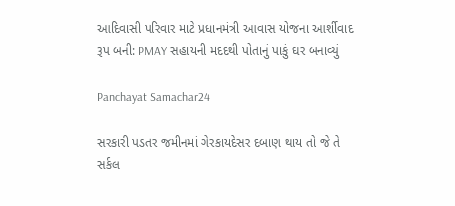આદિવાસી પરિવાર માટે પ્રધાનમંત્રી આવાસ યોજના આર્શીવાદ રૂપ બની: PMAY સહાયની મદદથી પોતાનું પાકું ઘર બનાવ્યું

Panchayat Samachar24

સરકારી પડતર જમીનમાં ગેરકાયદેસર દબાણ થાય તો જે તે સર્કલ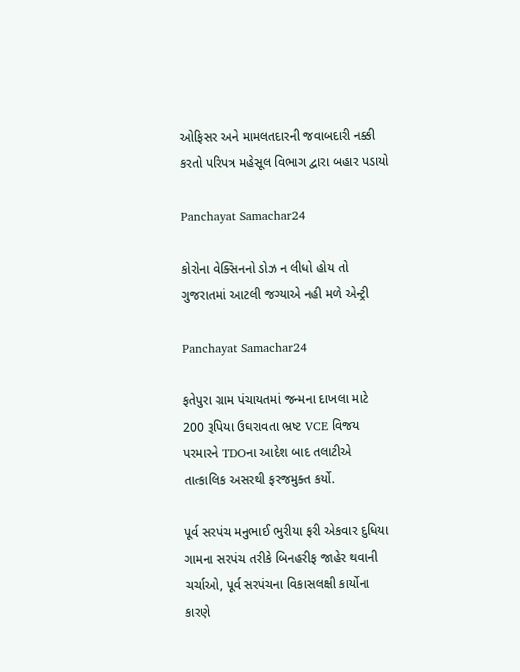ઓફિસર અને મામલતદારની જવાબદારી નક્કી કરતો પરિપત્ર મહેસૂલ વિભાગ દ્વારા બહાર પડાયો

Panchayat Samachar24

કોરોના વેક્સિનનો ડોઝ ન લીધો હોય તો ગુજરાતમાં આટલી જગ્યાએ નહી મળે એન્ટ્રી

Panchayat Samachar24

ફતેપુરા ગ્રામ પંચાયતમાં જન્મના દાખલા માટે 200 રૂપિયા ઉઘરાવતા ભ્રષ્ટ VCE વિજય પરમારને TDOના આદેશ બાદ તલાટીએ તાત્કાલિક અસરથી ફરજમુક્ત કર્યો.

પૂર્વ સરપંચ મનુભાઈ ભુરીયા ફરી એકવાર દુધિયા ગામના સરપંચ તરીકે બિનહરીફ જાહેર થવાની ચર્ચાઓ, પૂર્વ સરપંચના વિકાસલક્ષી કાર્યોના કારણે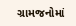ગ્રામજનોમાં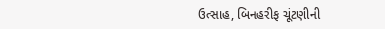ઉત્સાહ, બિનહરીફ ચૂંટણીની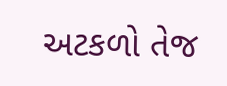અટકળો તેજ